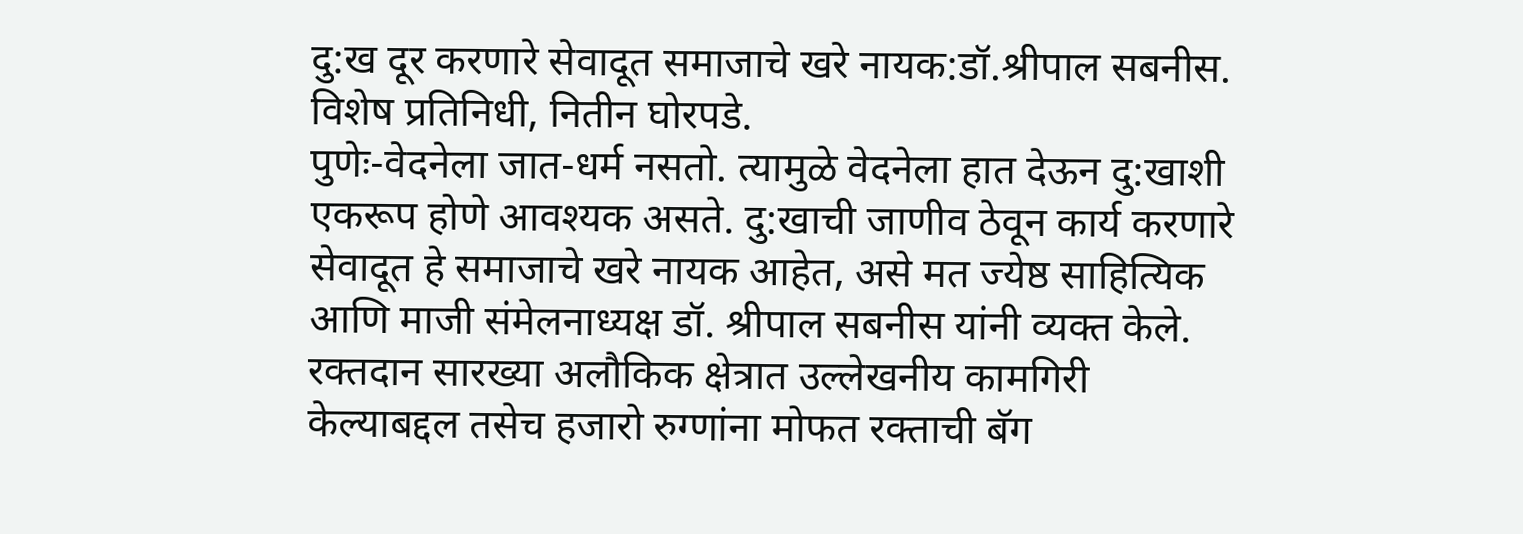दु:ख दूर करणारे सेवादूत समाजाचे खरे नायक:डॉ.श्रीपाल सबनीस.
विशेष प्रतिनिधी, नितीन घोरपडे.
पुणेः-वेदनेला जात-धर्म नसतो. त्यामुळे वेदनेला हात देऊन दु:खाशी एकरूप होणे आवश्यक असते. दु:खाची जाणीव ठेवून कार्य करणारे सेवादूत हे समाजाचे खरे नायक आहेत, असे मत ज्येष्ठ साहित्यिक आणि माजी संमेलनाध्यक्ष डॉ. श्रीपाल सबनीस यांनी व्यक्त केले.
रक्तदान सारख्या अलौकिक क्षेत्रात उल्लेखनीय कामगिरी केल्याबद्दल तसेच हजारो रुग्णांना मोफत रक्ताची बॅग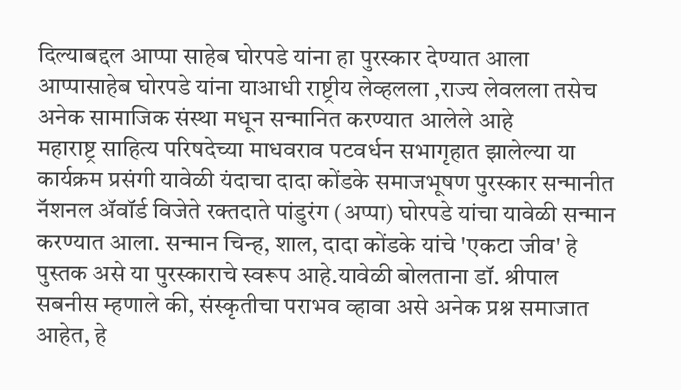दिल्याबद्दल आप्पा साहेब घोरपडे यांना हा पुरस्कार देण्यात आला आप्पासाहेब घोरपडे यांना याआधी राष्ट्रीय लेव्हलला ,राज्य लेवलला तसेच अनेक सामाजिक संस्था मधून सन्मानित करण्यात आलेले आहे
महाराष्ट्र साहित्य परिषदेच्या माधवराव पटवर्धन सभागृहात झालेल्या या कार्यक्रम प्रसंगी यावेळी यंदाचा दादा कोंडके समाजभूषण पुरस्कार सन्मानीत नॅशनल ॲवॉर्ड विजेते रक्तदाते पांडुरंग (अप्पा) घोरपडे यांचा यावेळी सन्मान करण्यात आला. सन्मान चिन्ह, शाल, दादा कोंडके यांचे 'एकटा जीव' हे पुस्तक असे या पुरस्काराचे स्वरूप आहे.यावेळी बोलताना डॉ. श्रीपाल सबनीस म्हणाले की, संस्कृतीचा पराभव व्हावा असे अनेक प्रश्न समाजात आहेत, हे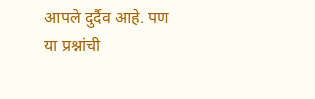आपले दुर्दैव आहे. पण या प्रश्नांची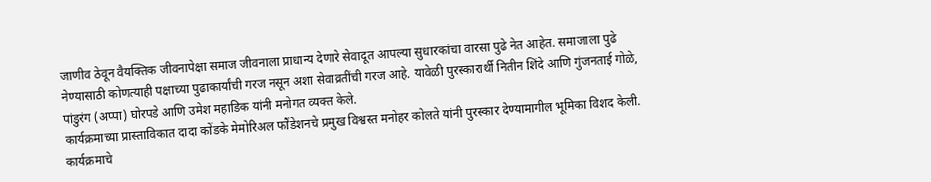जाणीव ठेवून वैयक्तिक जीवनापेक्षा समाज जीवनाला प्राधान्य देणारे सेवादूत आपल्या सुधारकांचा वारसा पुढे नेत आहेत. समाजाला पुढे नेण्यासाठी कोणत्याही पक्षाच्या पुढाकार्यांची गरज नसून अशा सेवाव्रतींची गरज आहे. यावेळी पुरस्कारार्थी नितीन शिंदे आणि गुंजनताई गोळे, पांडुरंग (अप्पा) घोरपडे आणि उमेश महाडिक यांनी मनोगत व्यक्त केले.
कार्यक्रमाच्या प्रास्ताविकात दादा कोंडके मेमोरिअल फौंडेशनचे प्रमुख विश्वस्त मनोहर कोलते यांनी पुरस्कार देण्यामागील भूमिका विशद केली. कार्यक्रमाचे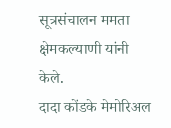सूत्रसंचालन ममता क्षेमकल्याणी यांनी केले.
दादा कोंडके मेमोरिअल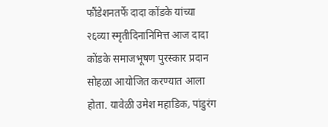फौंडेशनतर्फे दादा कोंडके यांच्या २६व्या स्मृतीदिनानिमित्त आज दादा कोंडके समाजभूषण पुरस्कार प्रदान सोहळा आयोजित करण्यात आला होता. यावेळी उमेश महाडिक, पांडुरंग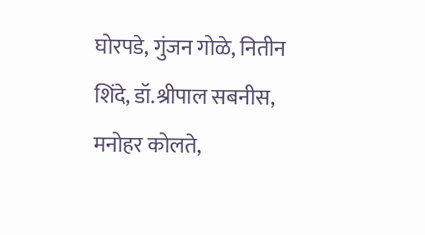घोरपडे, गुंजन गोळे, नितीन शिंदे, डॉ.श्रीपाल सबनीस, मनोहर कोलते,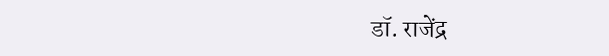डॉ. राजेंद्र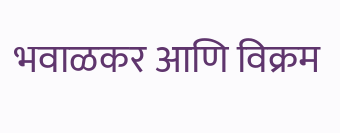भवाळकर आणि विक्रम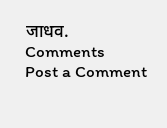जाधव.
Comments
Post a Comment